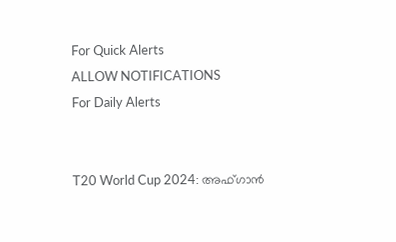For Quick Alerts
ALLOW NOTIFICATIONS
For Daily Alerts


T20 World Cup 2024: അഫ്ഗാന്‍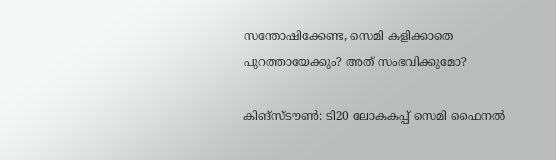സന്തോഷിക്കേണ്ട, സെമി കളിക്കാതെ പുറത്തായേക്കും? അത് സംഭവിക്കുമോ?

കിങ്‌സ്ടൗണ്‍: ടി20 ലോകകപ്പ് സെമി ഫൈനല്‍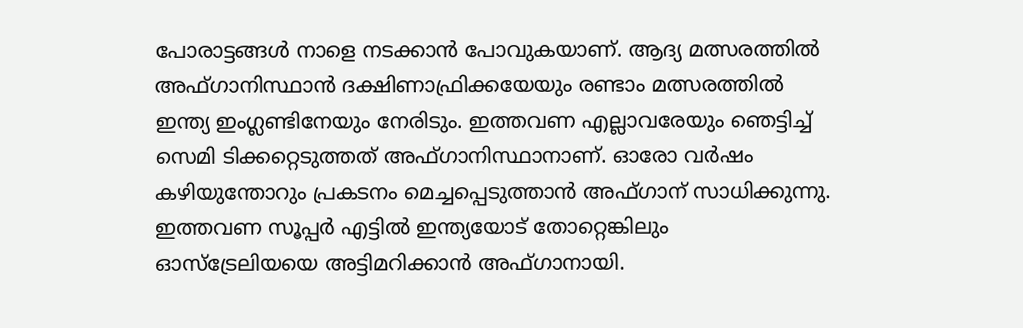പോരാട്ടങ്ങള്‍ നാളെ നടക്കാന്‍ പോവുകയാണ്. ആദ്യ മത്സരത്തില്‍ അഫ്ഗാനിസ്ഥാന്‍ ദക്ഷിണാഫ്രിക്കയേയും രണ്ടാം മത്സരത്തില്‍ ഇന്ത്യ ഇംഗ്ലണ്ടിനേയും നേരിടും. ഇത്തവണ എല്ലാവരേയും ഞെട്ടിച്ച് സെമി ടിക്കറ്റെടുത്തത് അഫ്ഗാനിസ്ഥാനാണ്. ഓരോ വര്‍ഷം കഴിയുന്തോറും പ്രകടനം മെച്ചപ്പെടുത്താന്‍ അഫ്ഗാന് സാധിക്കുന്നു. ഇത്തവണ സൂപ്പര്‍ എട്ടില്‍ ഇന്ത്യയോട് തോറ്റെങ്കിലും ഓസ്‌ട്രേലിയയെ അട്ടിമറിക്കാന്‍ അഫ്ഗാനായി.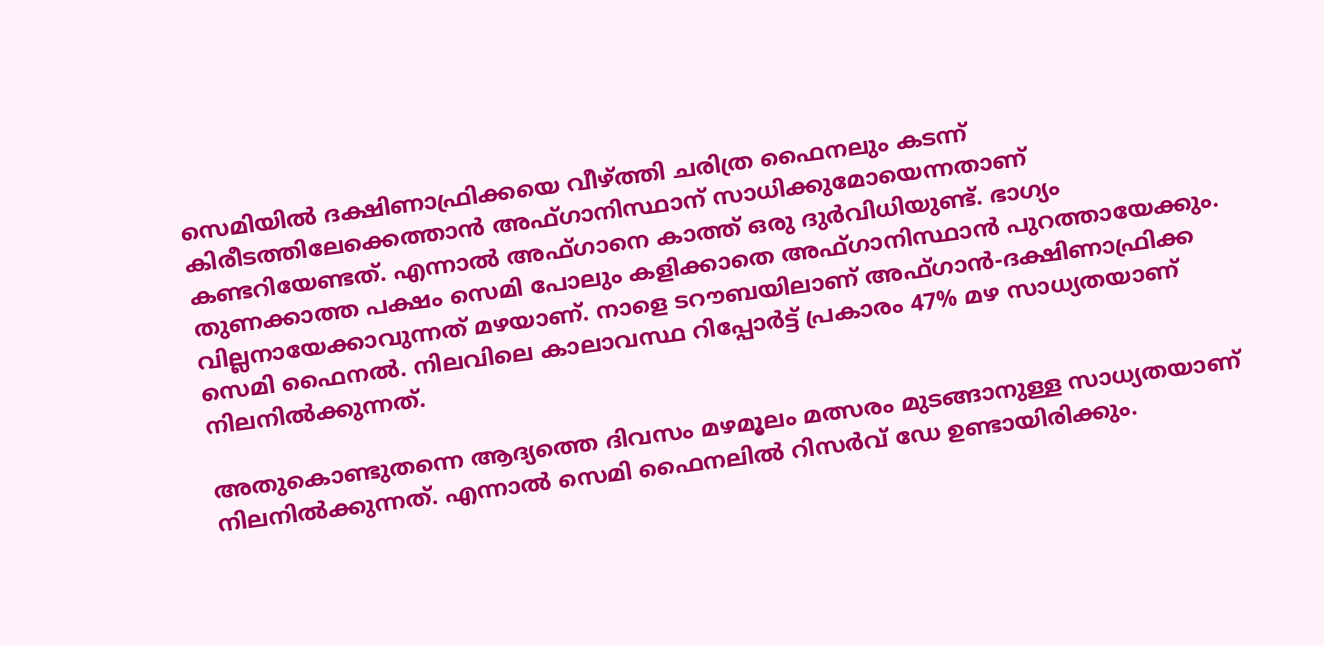സെമിയില്‍ ദക്ഷിണാഫ്രിക്കയെ വീഴ്ത്തി ചരിത്ര ഫൈനലും കടന്ന് കിരീടത്തിലേക്കെത്താന്‍ അഫ്ഗാനിസ്ഥാന് സാധിക്കുമോയെന്നതാണ് കണ്ടറിയേണ്ടത്. എന്നാല്‍ അഫ്ഗാനെ കാത്ത് ഒരു ദുര്‍വിധിയുണ്ട്. ഭാഗ്യം തുണക്കാത്ത പക്ഷം സെമി പോലും കളിക്കാതെ അഫ്ഗാനിസ്ഥാന്‍ പുറത്തായേക്കും. വില്ലനായേക്കാവുന്നത് മഴയാണ്. നാളെ ടറൗബയിലാണ് അഫ്ഗാന്‍-ദക്ഷിണാഫ്രിക്ക സെമി ഫൈനല്‍. നിലവിലെ കാലാവസ്ഥ റിപ്പോര്‍ട്ട് പ്രകാരം 47% മഴ സാധ്യതയാണ് നിലനില്‍ക്കുന്നത്.

അതുകൊണ്ടുതന്നെ ആദ്യത്തെ ദിവസം മഴമൂലം മത്സരം മുടങ്ങാനുള്ള സാധ്യതയാണ് നിലനില്‍ക്കുന്നത്. എന്നാല്‍ സെമി ഫൈനലില്‍ റിസര്‍വ് ഡേ ഉണ്ടായിരിക്കും.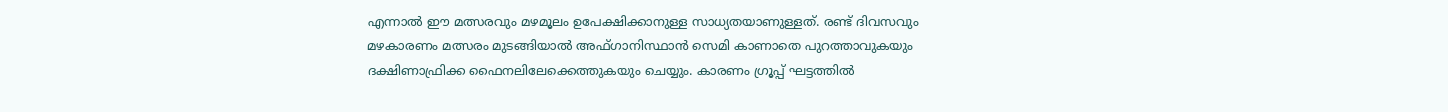എന്നാല്‍ ഈ മത്സരവും മഴമൂലം ഉപേക്ഷിക്കാനുള്ള സാധ്യതയാണുള്ളത്. രണ്ട് ദിവസവും മഴകാരണം മത്സരം മുടങ്ങിയാല്‍ അഫ്ഗാനിസ്ഥാന്‍ സെമി കാണാതെ പുറത്താവുകയും ദക്ഷിണാഫ്രിക്ക ഫൈനലിലേക്കെത്തുകയും ചെയ്യും. കാരണം ഗ്രൂപ്പ് ഘട്ടത്തില്‍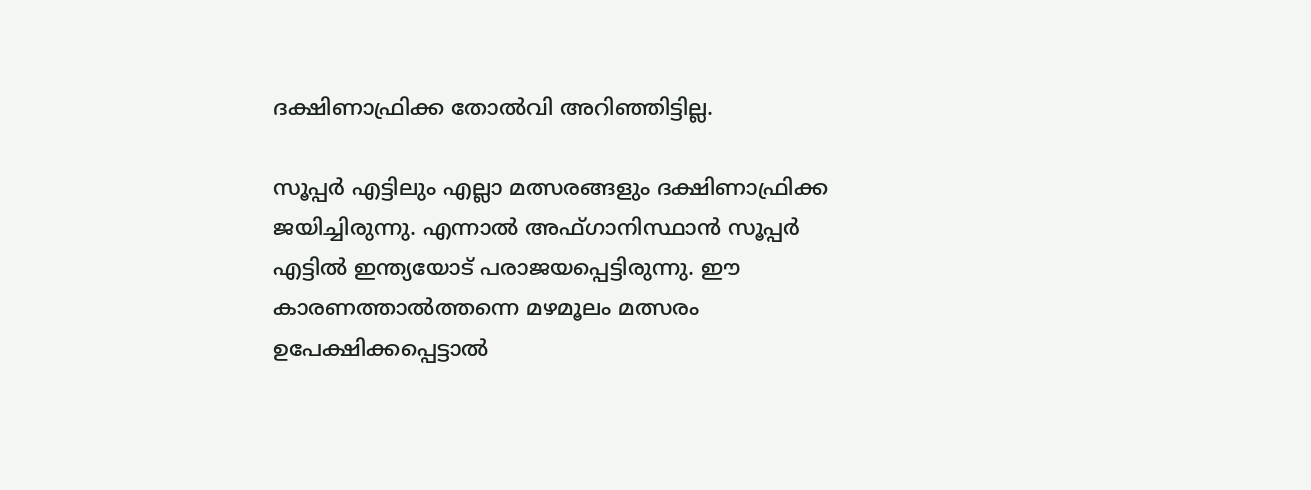ദക്ഷിണാഫ്രിക്ക തോല്‍വി അറിഞ്ഞിട്ടില്ല.

സൂപ്പര്‍ എട്ടിലും എല്ലാ മത്സരങ്ങളും ദക്ഷിണാഫ്രിക്ക ജയിച്ചിരുന്നു. എന്നാല്‍ അഫ്ഗാനിസ്ഥാന്‍ സൂപ്പര്‍ എട്ടില്‍ ഇന്ത്യയോട് പരാജയപ്പെട്ടിരുന്നു. ഈ കാരണത്താല്‍ത്തന്നെ മഴമൂലം മത്സരം ഉപേക്ഷിക്കപ്പെട്ടാല്‍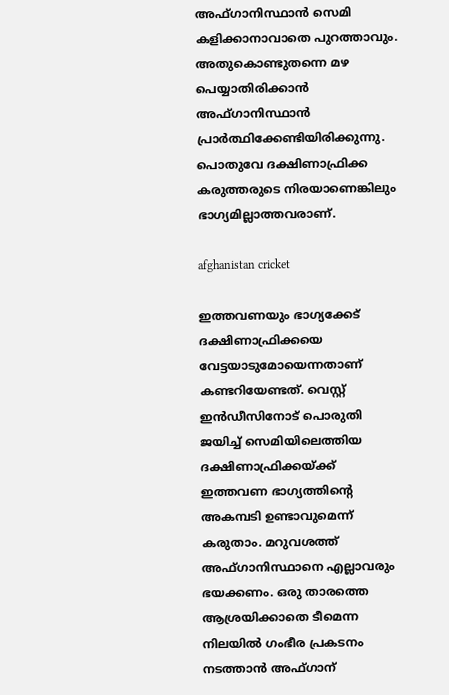അഫ്ഗാനിസ്ഥാന്‍ സെമി കളിക്കാനാവാതെ പുറത്താവും. അതുകൊണ്ടുതന്നെ മഴ പെയ്യാതിരിക്കാന്‍ അഫ്ഗാനിസ്ഥാന്‍ പ്രാര്‍ത്ഥിക്കേണ്ടിയിരിക്കുന്നു. പൊതുവേ ദക്ഷിണാഫ്രിക്ക കരുത്തരുടെ നിരയാണെങ്കിലും ഭാഗ്യമില്ലാത്തവരാണ്.

afghanistan cricket

ഇത്തവണയും ഭാഗ്യക്കേട് ദക്ഷിണാഫ്രിക്കയെ വേട്ടയാടുമോയെന്നതാണ് കണ്ടറിയേണ്ടത്. വെസ്റ്റ് ഇന്‍ഡീസിനോട് പൊരുതി ജയിച്ച് സെമിയിലെത്തിയ ദക്ഷിണാഫ്രിക്കയ്ക്ക് ഇത്തവണ ഭാഗ്യത്തിന്റെ അകമ്പടി ഉണ്ടാവുമെന്ന് കരുതാം. മറുവശത്ത് അഫ്ഗാനിസ്ഥാനെ എല്ലാവരും ഭയക്കണം. ഒരു താരത്തെ ആശ്രയിക്കാതെ ടീമെന്ന നിലയില്‍ ഗംഭീര പ്രകടനം നടത്താന്‍ അഫ്ഗാന്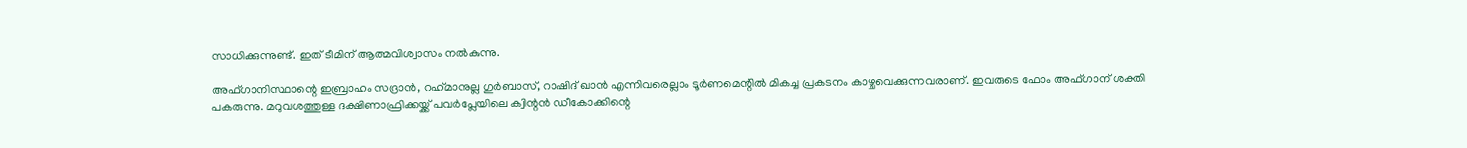സാധിക്കുന്നുണ്ട്. ഇത് ടീമിന് ആത്മവിശ്വാസം നല്‍കുന്നു.

അഫ്ഗാനിസ്ഥാന്റെ ഇബ്രാഹം സദ്രാന്‍, റഹ്‌മാനുല്ല ഗുര്‍ബാസ്, റാഷിദ് ഖാന്‍ എന്നിവരെല്ലാം ടൂര്‍ണമെന്റില്‍ മികച്ച പ്രകടനം കാഴ്ചവെക്കുന്നവരാണ്. ഇവരുടെ ഫോം അഫ്ഗാന് ശക്തി പകരുന്നു. മറുവശത്തുള്ള ദക്ഷിണാഫ്രിക്കയ്ക്ക് പവര്‍പ്ലേയിലെ ക്വിന്റന്‍ ഡീകോക്കിന്റെ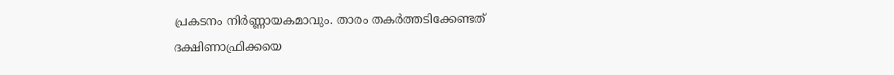പ്രകടനം നിര്‍ണ്ണായകമാവും. താരം തകര്‍ത്തടിക്കേണ്ടത് ദക്ഷിണാഫ്രിക്കയെ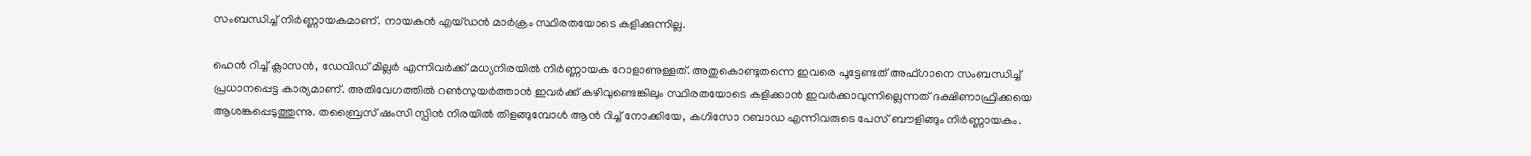സംബന്ധിച്ച് നിര്‍ണ്ണായകമാണ്. നായകന്‍ എയ്ഡന്‍ മാര്‍ക്രം സ്ഥിരതയോടെ കളിക്കുന്നില്ല.

ഹെന്‍ റിച്ച് ക്ലാസന്‍, ഡേവിഡ് മില്ലര്‍ എന്നിവര്‍ക്ക് മധ്യനിരയില്‍ നിര്‍ണ്ണായക റോളാണുള്ളത്. അതുകൊണ്ടുതന്നെ ഇവരെ പൂട്ടേണ്ടത് അഫ്ഗാനെ സംബന്ധിച്ച് പ്രധാനപ്പെട്ട കാര്യമാണ്. അതിവേഗത്തില്‍ റണ്‍സുയര്‍ത്താന്‍ ഇവര്‍ക്ക് കഴിവുണ്ടെങ്കിലും സ്ഥിരതയോടെ കളിക്കാന്‍ ഇവര്‍ക്കാവുന്നില്ലെന്നത് ദക്ഷിണാഫ്രിക്കയെ ആശങ്കപ്പെടുത്തുന്നു. തബ്രൈസ് ഷംസി സ്പിന്‍ നിരയില്‍ തിളങ്ങുമ്പോള്‍ ആന്‍ റിച്ച് നോക്കിയേ, കഗിസോ റബാഡ എന്നിവരുടെ പേസ് ബൗളിങ്ങും നിര്‍ണ്ണായകം.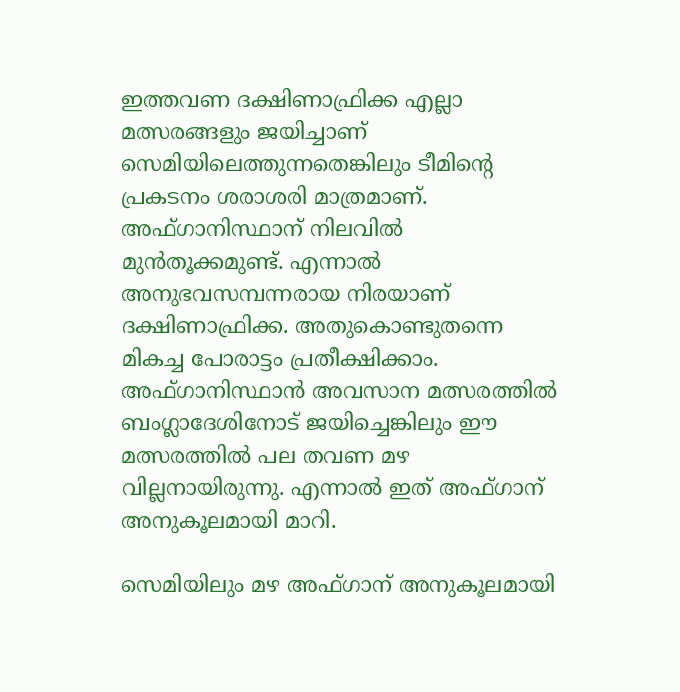ഇത്തവണ ദക്ഷിണാഫ്രിക്ക എല്ലാ മത്സരങ്ങളും ജയിച്ചാണ് സെമിയിലെത്തുന്നതെങ്കിലും ടീമിന്റെ പ്രകടനം ശരാശരി മാത്രമാണ്. അഫ്ഗാനിസ്ഥാന് നിലവില്‍ മുന്‍തൂക്കമുണ്ട്. എന്നാല്‍ അനുഭവസമ്പന്നരായ നിരയാണ് ദക്ഷിണാഫ്രിക്ക. അതുകൊണ്ടുതന്നെ മികച്ച പോരാട്ടം പ്രതീക്ഷിക്കാം. അഫ്ഗാനിസ്ഥാന്‍ അവസാന മത്സരത്തില്‍ ബംഗ്ലാദേശിനോട് ജയിച്ചെങ്കിലും ഈ മത്സരത്തില്‍ പല തവണ മഴ വില്ലനായിരുന്നു. എന്നാല്‍ ഇത് അഫ്ഗാന് അനുകൂലമായി മാറി.

സെമിയിലും മഴ അഫ്ഗാന് അനുകൂലമായി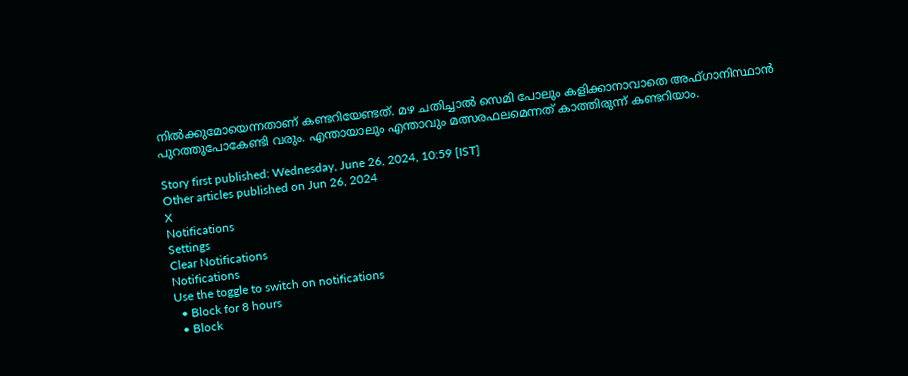നില്‍ക്കുമോയെന്നതാണ് കണ്ടറിയേണ്ടത്. മഴ ചതിച്ചാല്‍ സെമി പോലും കളിക്കാനാവാതെ അഫ്ഗാനിസ്ഥാന്‍ പുറത്തുപോകേണ്ടി വരും. എന്തായാലും എന്താവും മത്സരഫലമെന്നത് കാത്തിരുന്ന് കണ്ടറിയാം.

Story first published: Wednesday, June 26, 2024, 10:59 [IST]
Other articles published on Jun 26, 2024
X
Notifications
Settings
Clear Notifications
Notifications
Use the toggle to switch on notifications
  • Block for 8 hours
  • Block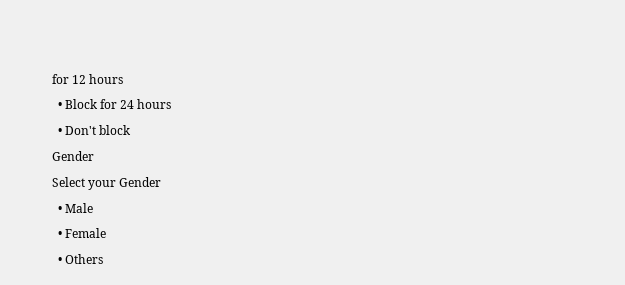for 12 hours
  • Block for 24 hours
  • Don't block
Gender
Select your Gender
  • Male
  • Female
  • Others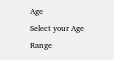Age
Select your Age Range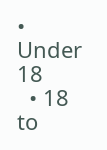• Under 18
  • 18 to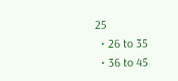25
  • 26 to 35
  • 36 to 45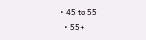• 45 to 55
  • 55+